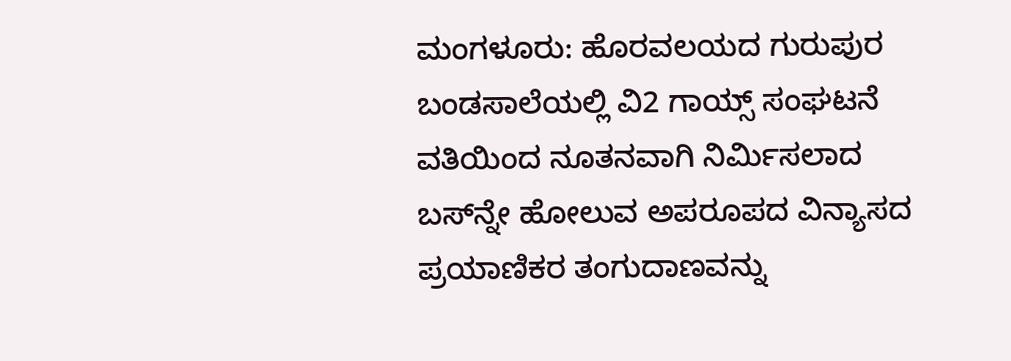ಮಂಗಳೂರು: ಹೊರವಲಯದ ಗುರುಪುರ ಬಂಡಸಾಲೆಯಲ್ಲಿ ವಿ2 ಗಾಯ್ಸ್ ಸಂಘಟನೆ ವತಿಯಿಂದ ನೂತನವಾಗಿ ನಿರ್ಮಿಸಲಾದ ಬಸ್‌ನ್ನೇ ಹೋಲುವ ಅಪರೂಪದ ವಿನ್ಯಾಸದ ಪ್ರಯಾಣಿಕರ ತಂಗುದಾಣವನ್ನು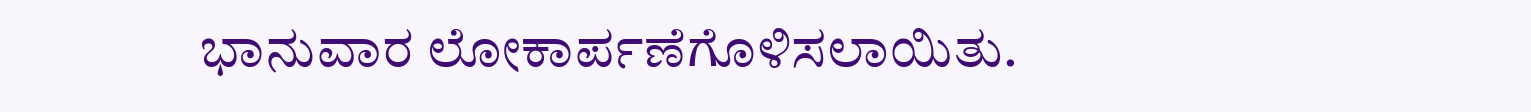ಭಾನುವಾರ ಲೋಕಾರ್ಪಣೆಗೊಳಿಸಲಾಯಿತು.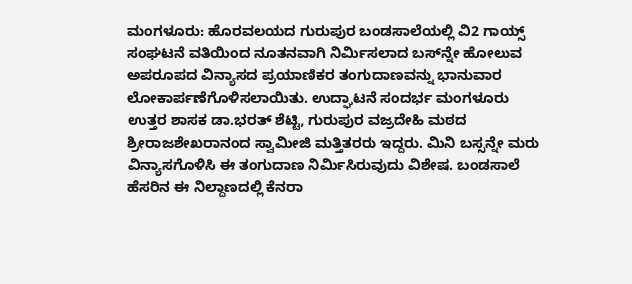ಮಂಗಳೂರು: ಹೊರವಲಯದ ಗುರುಪುರ ಬಂಡಸಾಲೆಯಲ್ಲಿ ವಿ2 ಗಾಯ್ಸ್ ಸಂಘಟನೆ ವತಿಯಿಂದ ನೂತನವಾಗಿ ನಿರ್ಮಿಸಲಾದ ಬಸ್‌ನ್ನೇ ಹೋಲುವ ಅಪರೂಪದ ವಿನ್ಯಾಸದ ಪ್ರಯಾಣಿಕರ ತಂಗುದಾಣವನ್ನು ಭಾನುವಾರ ಲೋಕಾರ್ಪಣೆಗೊಳಿಸಲಾಯಿತು. ಉದ್ಘಾಟನೆ ಸಂದರ್ಭ ಮಂಗಳೂರು ಉತ್ತರ ಶಾಸಕ ಡಾ.ಭರತ್‌ ಶೆಟ್ಟಿ, ಗುರುಪುರ ವಜ್ರದೇಹಿ ಮಠದ ಶ್ರೀರಾಜಶೇಖರಾನಂದ ಸ್ವಾಮೀಜಿ ಮತ್ತಿತರರು ಇದ್ದರು. ಮಿನಿ ಬಸ್ಸನ್ನೇ ಮರು ವಿನ್ಯಾಸಗೊಳಿಸಿ ಈ ತಂಗುದಾಣ ನಿರ್ಮಿಸಿರುವುದು ವಿಶೇಷ. ಬಂಡಸಾಲೆ ಹೆಸರಿನ ಈ ನಿಲ್ದಾಣದಲ್ಲಿ ಕೆನರಾ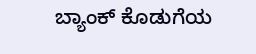ಬ್ಯಾಂಕ್‌ ಕೊಡುಗೆಯ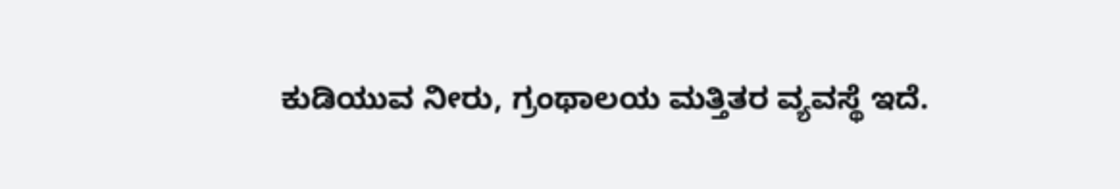ಕುಡಿಯುವ ನೀರು, ಗ್ರಂಥಾಲಯ ಮತ್ತಿತರ ವ್ಯವಸ್ಥೆ ಇದೆ.